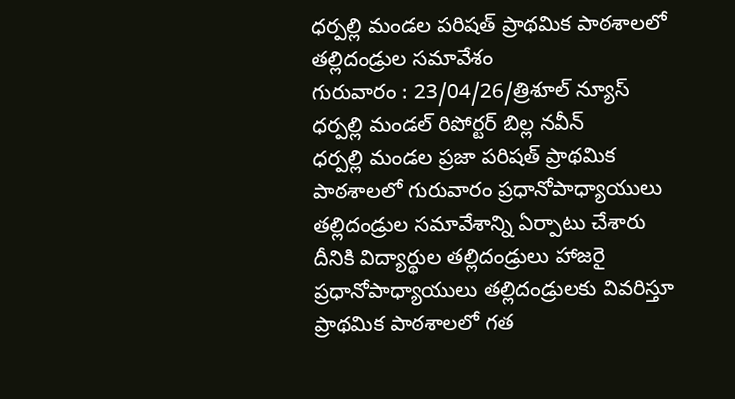ధర్పల్లి మండల పరిషత్ ప్రాథమిక పాఠశాలలో తల్లిదండ్రుల సమావేశం
గురువారం : 23/04/26/త్రిశూల్ న్యూస్ ధర్పల్లి మండల్ రిపోర్టర్ బిల్ల నవీన్
ధర్పల్లి మండల ప్రజా పరిషత్ ప్రాథమిక పాఠశాలలో గురువారం ప్రధానోపాధ్యాయులు తల్లిదండ్రుల సమావేశాన్ని ఏర్పాటు చేశారు దీనికి విద్యార్థుల తల్లిదండ్రులు హాజరై ప్రధానోపాధ్యాయులు తల్లిదండ్రులకు వివరిస్తూ ప్రాథమిక పాఠశాలలో గత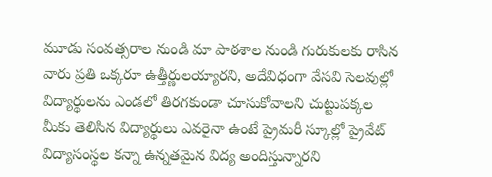మూడు సంవత్సరాల నుండి మా పాఠశాల నుండి గురుకులకు రాసిన వారు ప్రతి ఒక్కరూ ఉత్తీర్ణులయ్యారని, అదేవిధంగా వేసవి సెలవుల్లో విద్యార్థులను ఎండలో తిరగకుండా చూసుకోవాలని చుట్టుపక్కల మీకు తెలిసిన విద్యార్థులు ఎవరైనా ఉంటే ప్రైమరీ స్కూల్లో ప్రైవేట్ విద్యాసంస్థల కన్నా ఉన్నతమైన విద్య అందిస్తున్నారని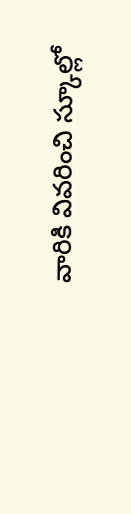వారికి వివరించి స్కూల్లో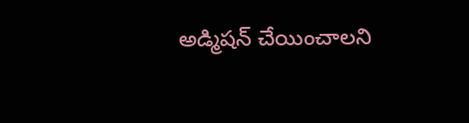అడ్మిషన్ చేయించాలని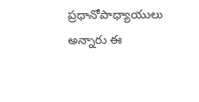ప్రధానోపాధ్యాయులు అన్నారు ఈ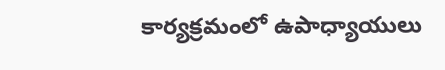కార్యక్రమంలో ఉపాధ్యాయులు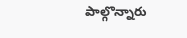పాల్గొన్నారు